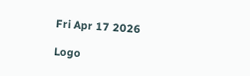Fri Apr 17 2026

Logo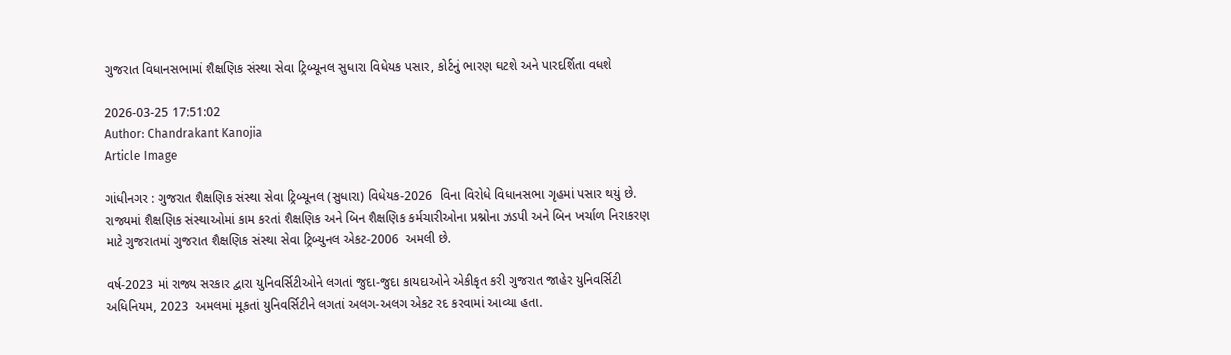ગુજરાત વિધાનસભામાં શૈક્ષણિક સંસ્થા સેવા ટ્રિબ્યૂનલ સુધારા વિધેયક પસાર, કોર્ટનું ભારણ ઘટશે અને પારદર્શિતા વધશે

2026-03-25 17:51:02
Author: Chandrakant Kanojia
Article Image

ગાંધીનગર : ગુજરાત શૈક્ષણિક સંસ્થા સેવા ટ્રિબ્યૂનલ (સુધારા) વિધેયક-2026  વિના વિરોધે વિધાનસભા ગૃહમાં પસાર થયું છે. રાજ્યમાં શૈક્ષણિક સંસ્થાઓમાં કામ કરતાં શૈક્ષણિક અને બિન શૈક્ષણિક કર્મચારીઓના પ્રશ્નોના ઝડપી અને બિન ખર્ચાળ નિરાકરણ માટે ગુજરાતમાં ગુજરાત શૈક્ષણિક સંસ્થા સેવા ટ્રિબ્યુનલ એકટ-2006  અમલી છે.

વર્ષ-2023 માં રાજ્ય સરકાર દ્વારા યુનિવર્સિટીઓને લગતાં જુદા-જુદા કાયદાઓને એકીકૃત કરી ગુજરાત જાહેર યુનિવર્સિટી અધિનિયમ, 2023  અમલમાં મૂકતાં યુનિવર્સિટીને લગતાં અલગ-અલગ એકટ રદ કરવામાં આવ્યા હતા.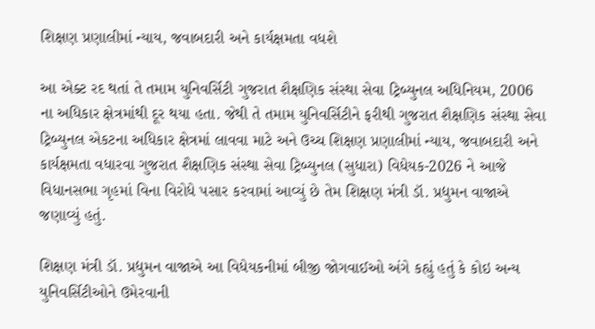શિક્ષણ પ્રણાલીમાં ન્યાય, જવાબદારી અને કાર્યક્ષમતા વધશે

આ એક્ટ રદ થતાં તે તમામ યુનિવર્સિટી ગુજરાત શૈક્ષણિક સંસ્થા સેવા ટ્રિબ્યુનલ અધિનિયમ, 2006  ના અધિકાર ક્ષેત્રમાંથી દૂર થયા હતા. જેથી તે તમામ યુનિવર્સિટીને ફરીથી ગુજરાત શૈક્ષણિક સંસ્થા સેવા ટ્રિબ્યુનલ એકટના અધિકાર ક્ષેત્રમાં લાવવા માટે અને ઉચ્ચ શિક્ષણ પ્રણાલીમાં ન્યાય, જવાબદારી અને કાર્યક્ષમતા વધારવા ગુજરાત શૈક્ષણિક સંસ્થા સેવા ટ્રિબ્યુનલ (સુધારા) વિધેયક-2026 ને આજે વિધાનસભા ગૃહમાં વિના વિરોધે પસાર કરવામાં આવ્યું‌ છે તેમ‌‌ શિક્ષણ મંત્રી ડૉ. પ્રદ્યુમન વાજાએ જણાવ્યું હતું.

શિક્ષણ મંત્રી ડૉ. પ્રદ્યુમન વાજાએ આ વિધેયકનીમાં બીજી જોગવાઈઓ અંગે કહ્યું હતું કે કોઇ અન્ય યુનિવર્સિટીઓને ઉમેરવાની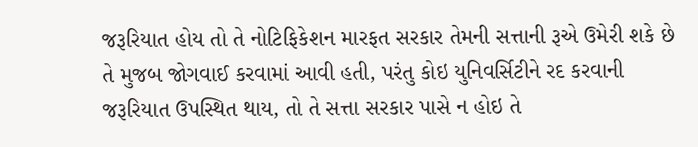જરૂરિયાત હોય તો તે નોટિફિકેશન મારફત સરકાર તેમની સત્તાની રૂએ ઉમેરી શકે છે તે મુજબ જોગવાઈ કરવામાં આવી હતી, પરંતુ કોઇ યુનિવર્સિટીને રદ કરવાની જરૂરિયાત ઉપસ્થિત થાય, તો તે સત્તા સરકાર પાસે ન હોઇ તે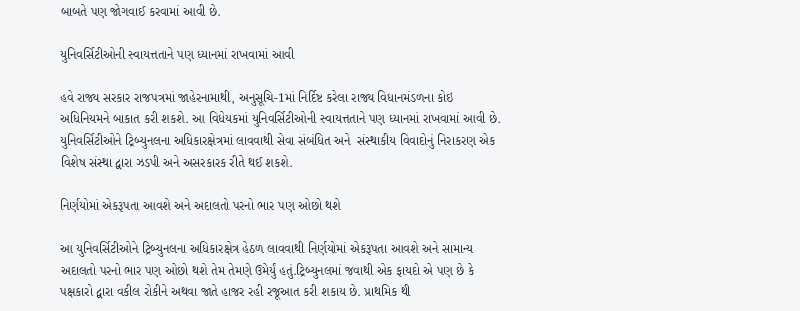બાબતે પણ જોગવાઈ કરવામાં આવી છે.

યુનિવર્સિટીઓની સ્વાયત્તતાને પણ ધ્યાનમાં રાખવામાં આવી

હવે રાજ્ય સરકાર રાજપત્રમાં જાહેરનામાથી, અનુસૂચિ-1માં નિર્દિષ્ટ કરેલા રાજ્ય વિધાનમંડળના કોઇ અધિનિયમને બાકાત કરી શકશે. આ વિધેયકમાં યુનિવર્સિટીઓની સ્વાયત્તતાને પણ ધ્યાનમાં રાખવામાં આવી છે. યુનિવર્સિટીઓને ટ્રિબ્યુનલના અધિકારક્ષેત્રમાં લાવવાથી સેવા સંબંધિત અને  સંસ્થાકીય વિવાદોનું નિરાકરણ એક વિશેષ સંસ્થા દ્વારા ઝડપી અને અસરકારક રીતે થઈ શકશે.

નિર્ણયોમાં એકરૂપતા આવશે અને અદાલતો પરનો ભાર પણ ઓછો થશે

આ યુનિવર્સિટીઓને ટ્રિબ્યુનલના અધિકારક્ષેત્ર હેઠળ લાવવાથી નિર્ણયોમાં એકરૂપતા આવશે અને સામાન્ય અદાલતો પરનો ભાર પણ ઓછો થશે તેમ તેમણે ઉમેર્યું હતું.ટ્રિબ્યુનલમાં જવાથી એક ફાયદો એ પણ છે કે પક્ષકારો દ્વારા વકીલ રોકીને અથવા જાતે હાજર રહી રજૂઆત કરી શકાય છે. પ્રાથમિક થી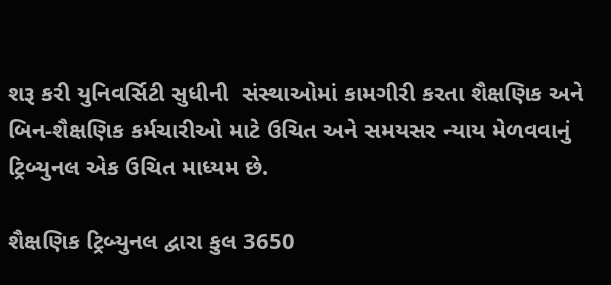શરૂ કરી યુનિવર્સિટી સુધીની  સંસ્થાઓમાં કામગીરી કરતા શૈક્ષણિક અને બિન-શૈક્ષણિક કર્મચારીઓ માટે ઉચિત અને સમયસર ન્યાય મેળવવાનું ટ્રિબ્યુનલ એક ઉચિત માધ્યમ છે.

શૈક્ષણિક ટ્રિબ્યુનલ દ્વારા કુલ 3650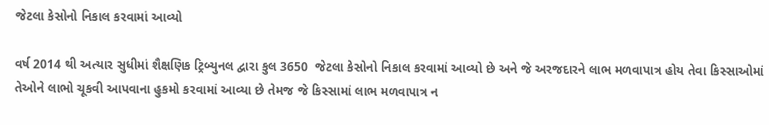જેટલા કેસોનો નિકાલ કરવામાં આવ્યો

વર્ષ 2014 થી અત્યાર સુધીમાં શૈક્ષણિક ટ્રિબ્યુનલ દ્વારા કુલ 3650  જેટલા કેસોનો નિકાલ કરવામાં આવ્યો છે અને જે અરજદારને લાભ મળવાપાત્ર હોય તેવા કિસ્સાઓમાં તેઓને લાભો ચૂકવી આપવાના હુકમો કરવામાં આવ્યા છે તેમજ જે કિસ્સામાં લાભ મળવાપાત્ર ન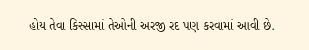હોય તેવા કિસ્સામાં તેઓની અરજી રદ પણ કરવામાં આવી છે.